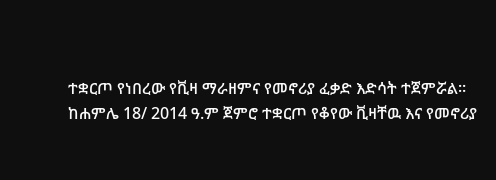ተቋርጦ የነበረው የቪዛ ማራዘምና የመኖሪያ ፈቃድ እድሳት ተጀምሯል።
ከሐምሌ 18/ 2014 ዓ.ም ጀምሮ ተቋርጦ የቆየው ቪዛቸዉ እና የመኖሪያ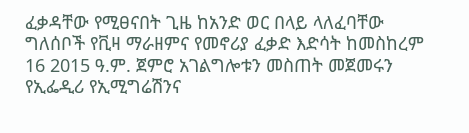ፈቃዳቸው የሚፀናበት ጊዜ ከአንድ ወር በላይ ላለፈባቸው ግለሰቦች የቪዛ ማራዘምና የመኖሪያ ፈቃድ እድሳት ከመስከረም 16 2015 ዓ.ም. ጀምሮ አገልግሎቱን መስጠት መጀመሩን የኢፌዲሪ የኢሚግሬሽንና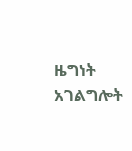ዜግነት አገልግሎት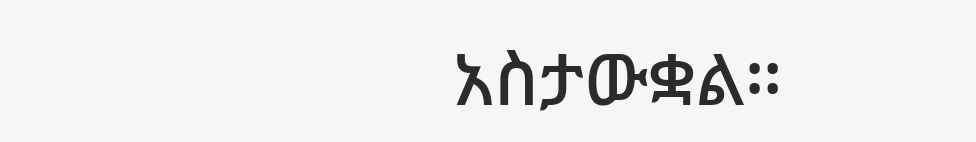አስታውቋል።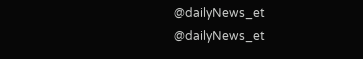@dailyNews_et @dailyNews_et